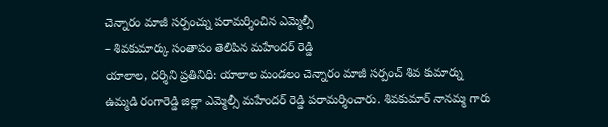చెన్నారం మాజీ సర్పంచ్ను పరామర్శించిన ఎమ్మెల్సీ
– శివకుమార్కు సంతాపం తెలిపిన మహేందర్ రెడ్డి
యాలాల, దర్శిని ప్రతినిధి: యాలాల మండలం చెన్నారం మాజీ సర్పంచ్ శివ కుమార్ను ఉమ్మడి రంగారెడ్డి జిల్లా ఎమ్మెల్సీ మహేందర్ రెడ్డి పరామర్శించారు. శివకుమార్ నానమ్మ గారు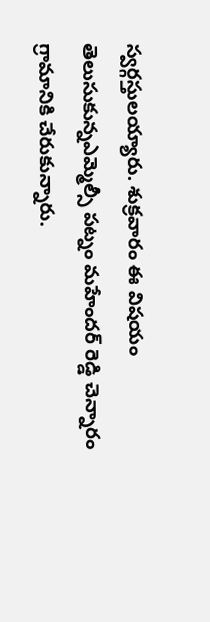స్వర్గస్తులయ్యారు. శుక్రవారం ఈ విషయం తెలుసుకున్నఎమ్మెల్సీ పట్నం మహేందర్ రెడ్డి చెన్నారం గ్రామానికి చేరుకున్నారు.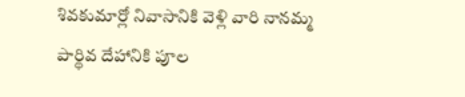శివకుమార్లో నివాసానికి వెళ్లి వారి నానమ్మ పార్థివ దేహానికి పూల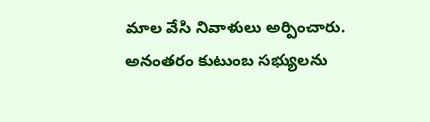మాల వేసి నివాళులు అర్పించారు. అనంతరం కుటుంబ సభ్యులను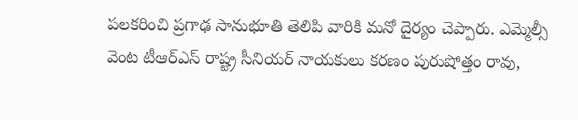పలకరించి ప్రగాఢ సానుభూతి తెలిపి వారికి మనో దైర్యం చెప్పారు. ఎమ్మెల్సీ వెంట టీఆర్ఎస్ రాష్ట్ర సీనియర్ నాయకులు కరణం పురుషోత్తం రావు,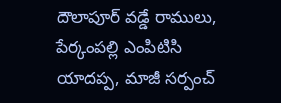దౌలాపూర్ వడ్డే రాములు, పేర్కంపల్లి ఎంపిటిసి యాదప్ప, మాజీ సర్పంచ్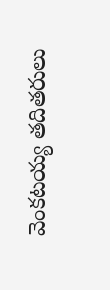వెంకటయ్య తదితరులు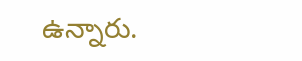ఉన్నారు.